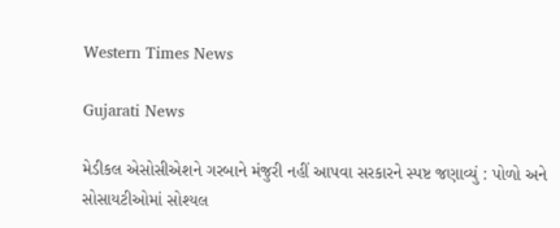Western Times News

Gujarati News

મેડીકલ એસોસીએશને ગરબાને મંજુરી નહીં આપવા સરકારને સ્પષ્ટ જણાવ્યું : પોળો અને સોસાયટીઓમાં સોશ્યલ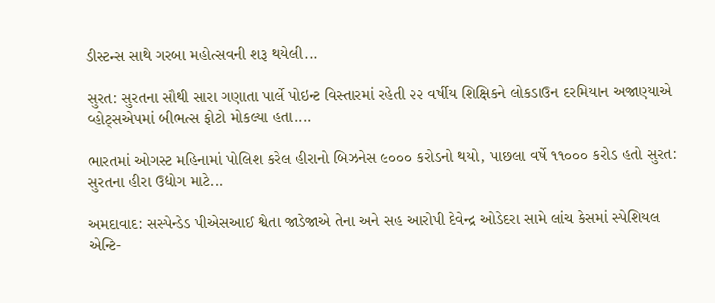ડીસ્ટન્સ સાથે ગરબા મહોત્સવની શરૂ થયેલી...

સુરત: સુરતના સૌથી સારા ગણાતા પાર્લે પોઇન્ટ વિસ્તારમાં રહેતી ૨૨ વર્ષીય શિક્ષિકને લોકડાઉન દરમિયાન અજાણ્યાએ વ્હોટ્‌સએપમાં બીભત્સ ફોટો મોકલ્યા હતા....

ભારતમાં ઓગસ્ટ મહિનામાં પોલિશ કરેલ હીરાનો બિઝનેસ ૯૦૦૦ કરોડનો થયો, પાછલા વર્ષે ૧૧૦૦૦ કરોડ હતો સુરત: સુરતના હીરા ઉદ્યોગ માટે...

અમદાવાદ: સસ્પેન્ડેડ પીએસઆઈ શ્વેતા જાડેજાએ તેના અને સહ આરોપી દેવેન્દ્ર ઓડેદરા સામે લાંચ કેસમાં સ્પેશિયલ એન્ટિ-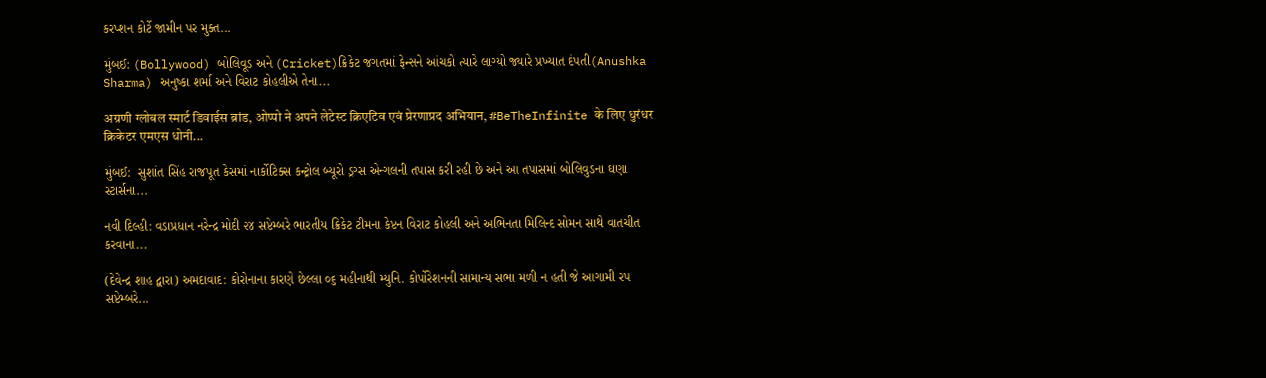કરપ્શન કોર્ટે જામીન પર મુક્ત...

મુંબઈ: (Bollywood) બોલિવૂડ અને (Cricket)ક્રિકેટ જગતમાં ફેન્સને આંચકો ત્યારે લાગ્યો જ્યારે પ્રખ્યાત દંપતી(Anushka Sharma) અનુષ્કા શર્મા અને વિરાટ કોહલીએ તેના...

अग्रणी ग्लोबल स्मार्ट डिवाईस ब्रांड, ओप्पो ने अपने लेटेस्ट क्रिएटिव एवं प्रेरणाप्रद अभियान, #BeTheInfinite के लिए धुरंधर क्रिकेटर एमएस धोनी...

મુંબઈ:  સુશાંત સિંહ રાજપૂત કેસમાં નાર્કોટિક્સ કન્ટ્રોલ બ્યૂરો ડ્રગ્સ એન્ગલની તપાસ કરી રહી છે અને આ તપાસમાં બોલિવુડના ઘણા સ્ટાર્સના...

નવી દિલ્હી: વડાપ્રધાન નરેન્દ્ર મોદી ૨૪ સપ્ટેમ્બરે ભારતીય ક્રિકેટ ટીમના કેપ્ટન વિરાટ કોહલી અને અભિનતા મિલિન્દ સોમન સાથે વાતચીત કરવાના...

(દેવેન્દ્ર શાહ દ્વારા) અમદાવાદ: કોરોનાના કારણે છેલ્લા ૦૬ મહીનાથી મ્યુનિ. કોર્પોરેશનની સામાન્ય સભા મળી ન હતી જે આગામી રપ સપ્ટેમ્બરે...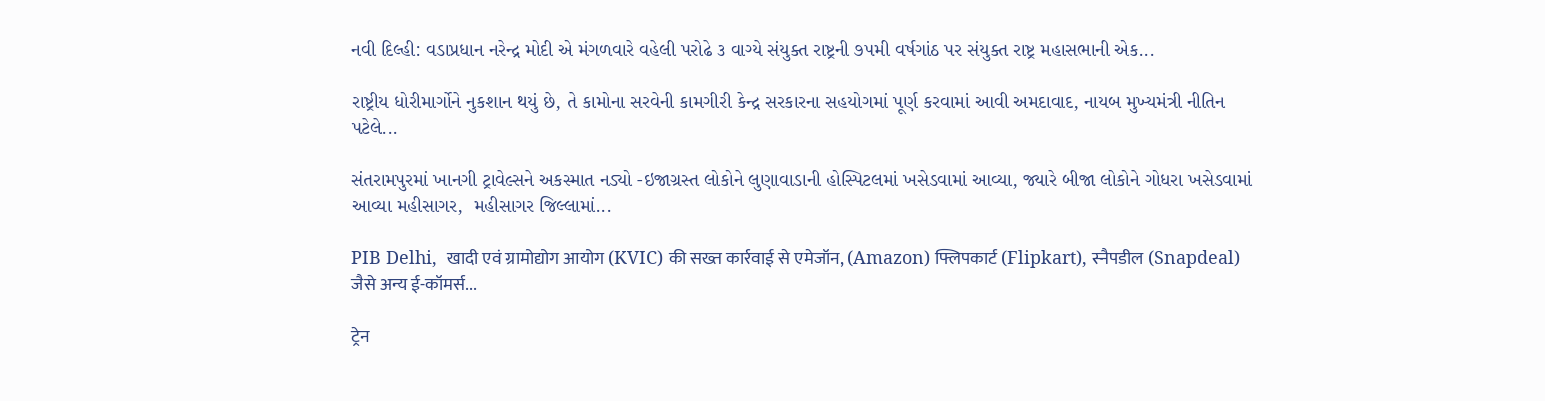નવી દિલ્હી: વડાપ્રધાન નરેન્દ્ર મોદી એ મંગળવારે વહેલી પરોઢે ૩ વાગ્યે સંયુક્ત રાષ્ટ્રની ૭૫મી વર્ષગાંઠ પર સંયુક્ત રાષ્ટ્ર મહાસભાની એક...

રાષ્ટ્રીય ધોરીમાર્ગોને નુકશાન થયું છે, તે કામોના સરવેની કામગીરી કેન્દ્ર સરકારના સહયોગમાં પૂર્ણ કરવામાં આવી અમદાવાદ, નાયબ મુખ્યમંત્રી નીતિન પટેલે...

સંતરામપુરમાં ખાનગી ટ્રાવેલ્સને અકસ્માત નડ્યો -ઇજાગ્રસ્ત લોકોને લુણાવાડાની હોસ્પિટલમાં ખસેડવામાં આવ્યા, જ્યારે બીજા લોકોને ગોધરા ખસેડવામાં આવ્યા મહીસાગર,  મહીસાગર જિલ્લામાં...

PIB Delhi,  खादी एवं ग्रामोद्योग आयोग (KVIC) की सख्त कार्रवाई से एमेजॉन, (Amazon) फ्लिपकार्ट (Flipkart), स्नैपडील (Snapdeal) जैसे अन्य ई-कॉमर्स...

ट्रेन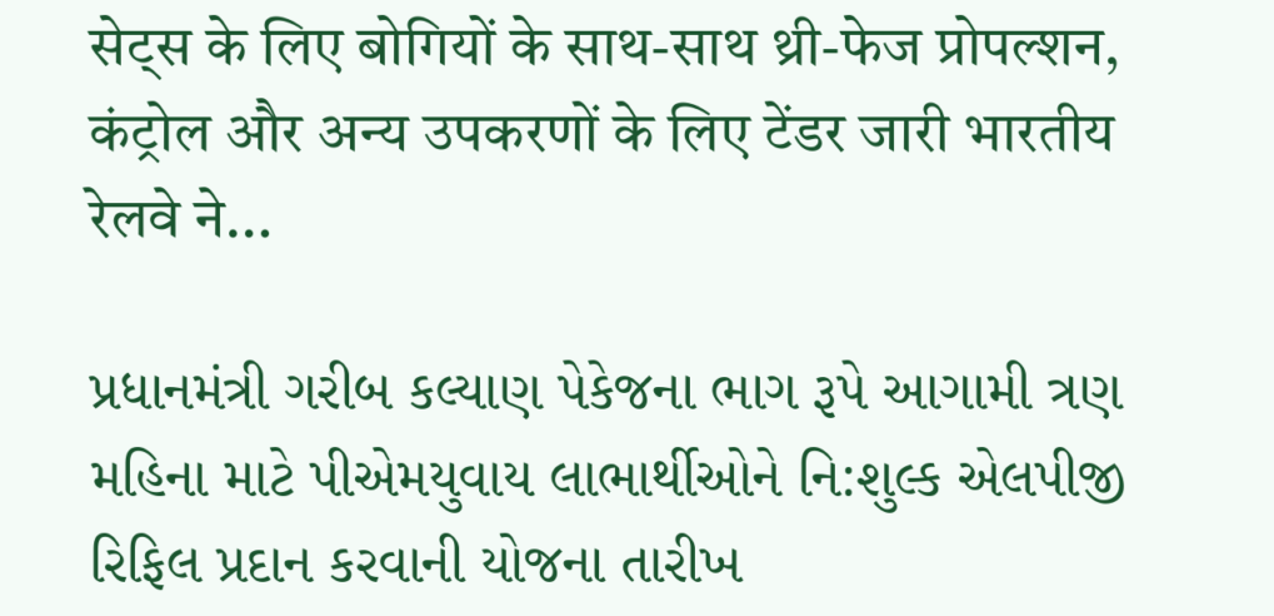सेट्स के लिए बोगियों के साथ-साथ थ्री-फेज प्रोपल्शन, कंट्रोल और अन्य उपकरणों के लिए टेंडर जारी भारतीय रेलवे ने...

પ્રધાનમંત્રી ગરીબ કલ્યાણ પેકેજના ભાગ રૂપે આગામી ત્રણ મહિના માટે પીએમયુવાય લાભાર્થીઓને નિ:શુલ્ક એલપીજી રિફિલ પ્રદાન કરવાની યોજના તારીખ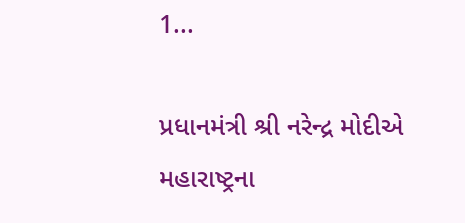1...

પ્રધાનમંત્રી શ્રી નરેન્દ્ર મોદીએ મહારાષ્ટ્રના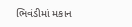ભિવંડીમાં મકાન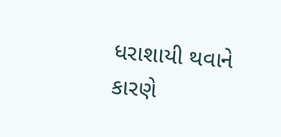ધરાશાયી થવાને કારણે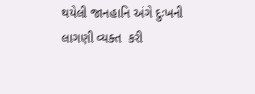થયેલી જાનહાનિ અંગે દુઃખની લાગણી વ્યક્ત  કરી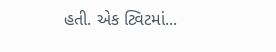હતી. એક ટ્વિટમાં...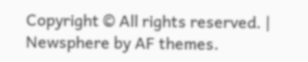Copyright © All rights reserved. | Newsphere by AF themes.